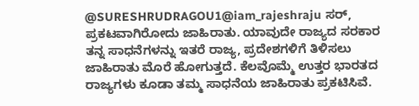@SURESHRUDRAGOU1@iam_rajeshraju ಸರ್, ಪ್ರಕಟವಾಗಿರೋದು ಜಾಹಿರಾತು. ಯಾವುದೇ ರಾಜ್ಯದ ಸರಕಾರ ತನ್ನ ಸಾಧನೆಗಳನ್ನು ಇತರೆ ರಾಜ್ಯ, ಪ್ರದೇಶಗಳಿಗೆ ತಿಳಿಸಲು ಜಾಹಿರಾತು ಮೊರೆ ಹೋಗುತ್ತದೆ. ಕೆಲವೊಮ್ಮೆ ಉತ್ತರ ಭಾರತದ ರಾಜ್ಯಗಳು ಕೂಡಾ ತಮ್ಮ ಸಾಧನೆಯ ಜಾಹಿರಾತು ಪ್ರಕಟಿಸಿವೆ.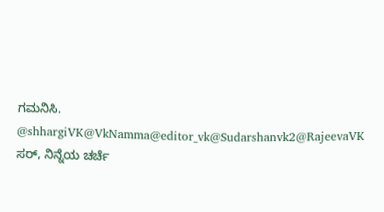ಗಮನಿಸಿ.
@shhargiVK@VkNamma@editor_vk@Sudarshanvk2@RajeevaVK ಸರ್, ನಿನ್ನೆಯ ಚರ್ಚೆ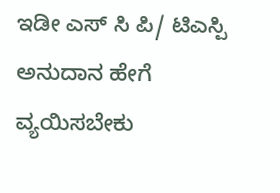ಇಡೀ ಎಸ್ ಸಿ ಪಿ/ ಟಿಎಸ್ಪಿ ಅನುದಾನ ಹೇಗೆ ವ್ಯಯಿಸಬೇಕು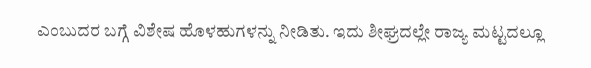ಎಂಬುದರ ಬಗ್ಗೆ ವಿಶೇಷ ಹೊಳಹುಗಳನ್ನು ನೀಡಿತು. ಇದು ಶೀಘ್ರದಲ್ಲೇ ರಾಜ್ಯ ಮಟ್ಟದಲ್ಲೂ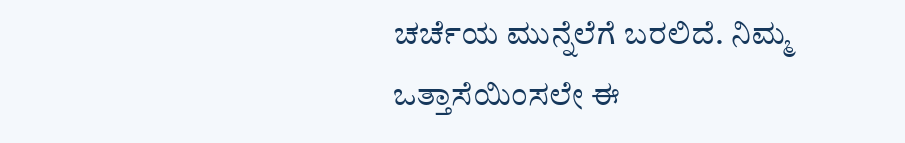ಚರ್ಚೆಯ ಮುನ್ನೆಲೆಗೆ ಬರಲಿದೆ. ನಿಮ್ಮ ಒತ್ತಾಸೆಯಿಂಸಲೇ ಈ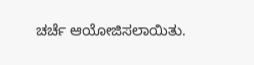ಚರ್ಚೆ ಆಯೋಜಿಸಲಾಯಿತು.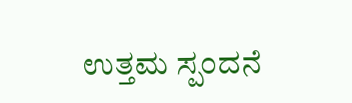ಉತ್ತಮ ಸ್ಪಂದನೆ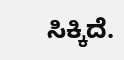ಸಿಕ್ಕಿದೆ.